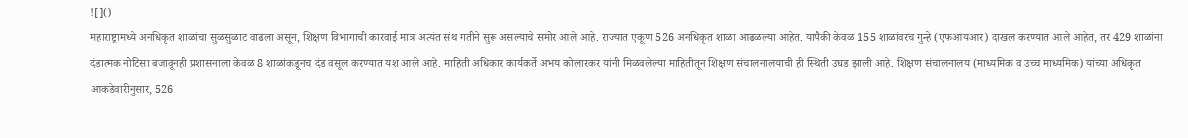![]()
महाराष्ट्रामध्ये अनधिकृत शाळांचा सुळसुळाट वाढला असून, शिक्षण विभागाची कारवाई मात्र अत्यंत संथ गतीने सुरू असल्याचे समोर आले आहे. राज्यात एकूण 526 अनधिकृत शाळा आढळल्या आहेत. यापैकी केवळ 155 शाळांवरच गुन्हे (एफआयआर) दाखल करण्यात आले आहेत, तर 429 शाळांना दंडात्मक नोटिसा बजावूनही प्रशासनाला केवळ 8 शाळांकडूनच दंड वसूल करण्यात यश आले आहे. माहिती अधिकार कार्यकर्ते अभय कोलारकर यांनी मिळवलेल्या माहितीतून शिक्षण संचालनालयाची ही स्थिती उघड झाली आहे. शिक्षण संचालनालय (माध्यमिक व उच्च माध्यमिक) यांच्या अधिकृत आकडेवारीनुसार, 526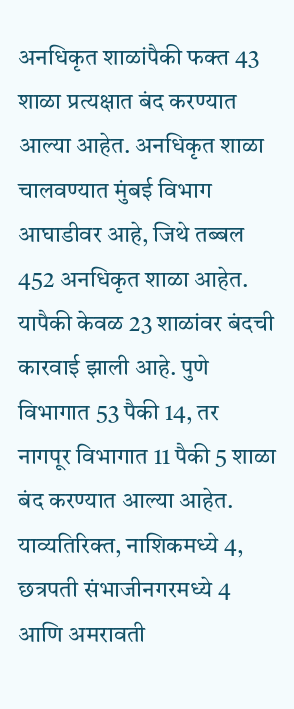अनधिकृत शाळांपैकी फक्त 43 शाळा प्रत्यक्षात बंद करण्यात आल्या आहेत. अनधिकृत शाळा चालवण्यात मुंबई विभाग आघाडीवर आहे, जिथे तब्बल 452 अनधिकृत शाळा आहेत. यापैकी केवळ 23 शाळांवर बंदची कारवाई झाली आहे. पुणे विभागात 53 पैकी 14, तर नागपूर विभागात 11 पैकी 5 शाळा बंद करण्यात आल्या आहेत. याव्यतिरिक्त, नाशिकमध्ये 4, छत्रपती संभाजीनगरमध्ये 4 आणि अमरावती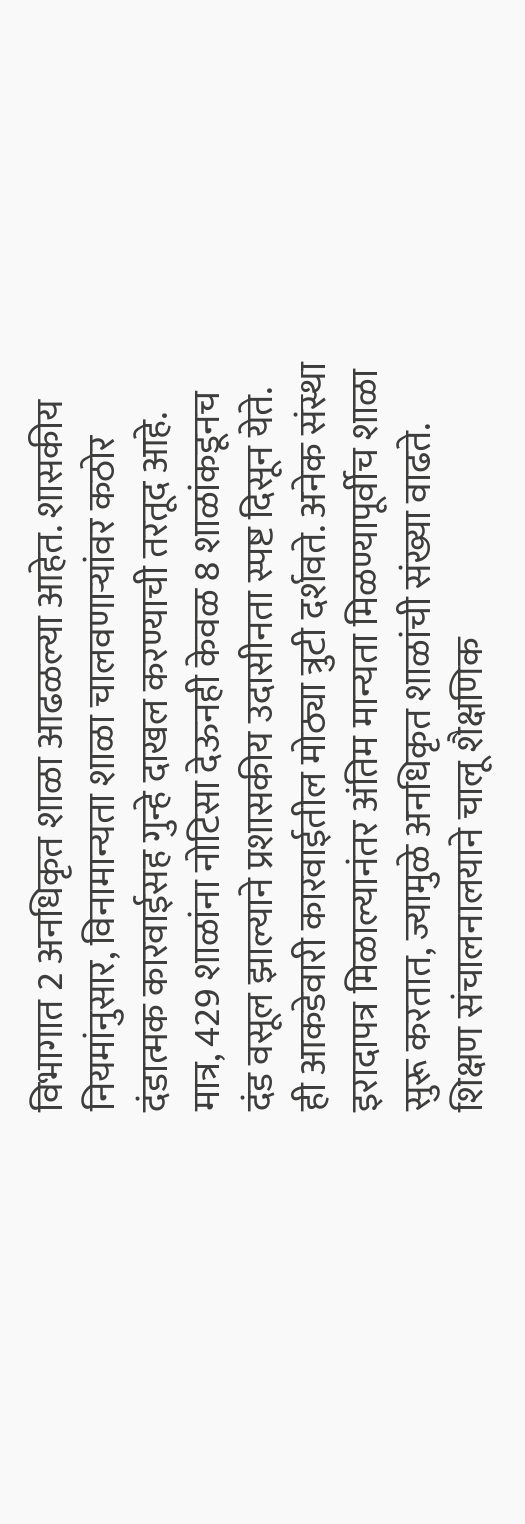विभागात 2 अनधिकृत शाळा आढळल्या आहेत. शासकीय नियमांनुसार, विनामान्यता शाळा चालवणाऱ्यांवर कठोर दंडात्मक कारवाईसह गुन्हे दाखल करण्याची तरतूद आहे. मात्र, 429 शाळांना नोटिसा देऊनही केवळ 8 शाळांकडूनच दंड वसूल झाल्याने प्रशासकीय उदासीनता स्पष्ट दिसून येते. ही आकडेवारी कारवाईतील मोठ्या त्रुटी दर्शवते. अनेक संस्था इरादापत्र मिळाल्यानंतर अंतिम मान्यता मिळण्यापूर्वीच शाळा सुरू करतात, ज्यामुळे अनधिकृत शाळांची संख्या वाढते. शिक्षण संचालनालयाने चालू शैक्षणिक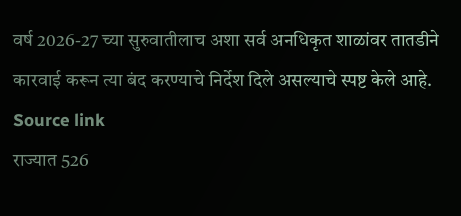वर्ष 2026-27 च्या सुरुवातीलाच अशा सर्व अनधिकृत शाळांवर तातडीने कारवाई करून त्या बंद करण्याचे निर्देश दिले असल्याचे स्पष्ट केले आहे.
Source link
राज्यात 526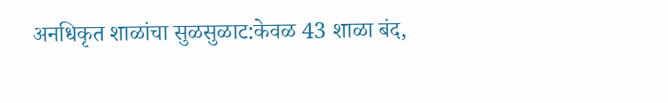अनधिकृत शाळांचा सुळसुळाट:केवळ 43 शाळा बंद,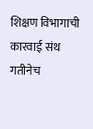शिक्षण विभागाची कारवाई संथ गतीनेच